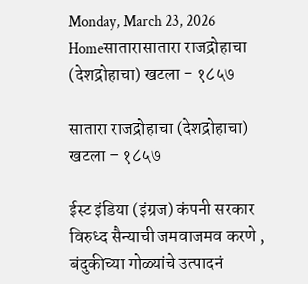Monday, March 23, 2026
Homeसातारासातारा राजद्रोहाचा (देशद्रोहाचा) खटला - १८५७

सातारा राजद्रोहाचा (देशद्रोहाचा) खटला – १८५७

ईस्ट इंडिया (इंग्रज) कंपनी सरकार विरुध्द सैन्याची जमवाजमव करणे , बंदुकीच्या गोळ्यांचे उत्पादनं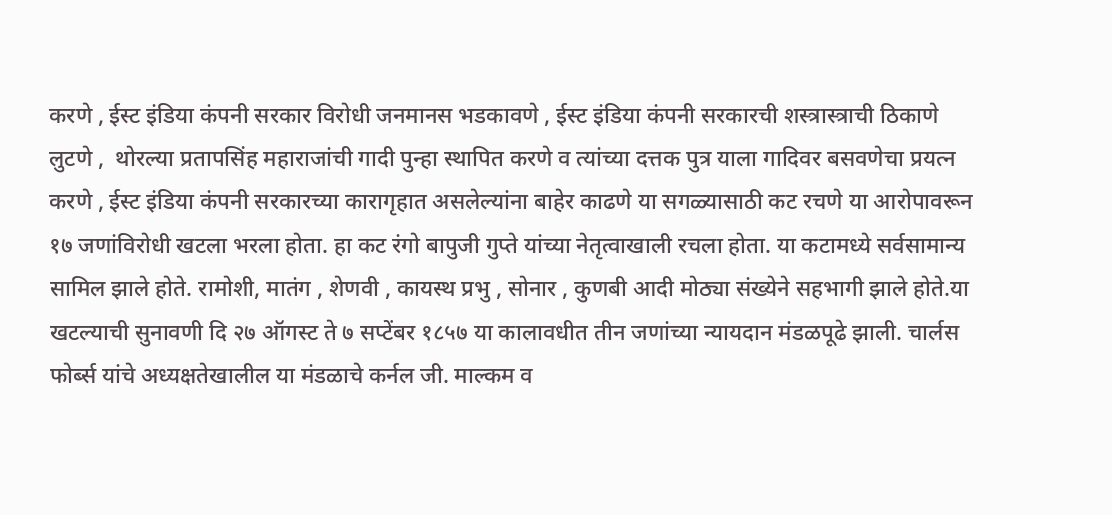करणे , ईस्ट इंडिया कंपनी सरकार विरोधी जनमानस भडकावणे , ईस्ट इंडिया कंपनी सरकारची शस्त्रास्त्राची ठिकाणे लुटणे ,  थोरल्या प्रतापसिंह महाराजांची गादी पुन्हा स्थापित करणे व त्यांच्या दत्तक पुत्र याला गादिवर बसवणेचा प्रयत्न करणे , ईस्ट इंडिया कंपनी सरकारच्या कारागृहात असलेल्यांना बाहेर काढणे या सगळ्यासाठी कट रचणे या आरोपावरून १७ जणांविरोधी खटला भरला होता. हा कट रंगो बापुजी गुप्ते यांच्या नेतृत्वाखाली रचला होता. या कटामध्ये सर्वसामान्य सामिल झाले होते. रामोशी, मातंग , शेणवी , कायस्थ प्रभु , सोनार , कुणबी आदी मोठ्या संख्येने सहभागी झाले होते.या खटल्याची सुनावणी दि २७ ऑगस्ट ते ७ सप्टेंबर १८५७ या कालावधीत तीन जणांच्या न्यायदान मंडळपूढे झाली. चार्लस फोर्ब्स यांचे अध्यक्षतेखालील या मंडळाचे कर्नल जी. माल्कम व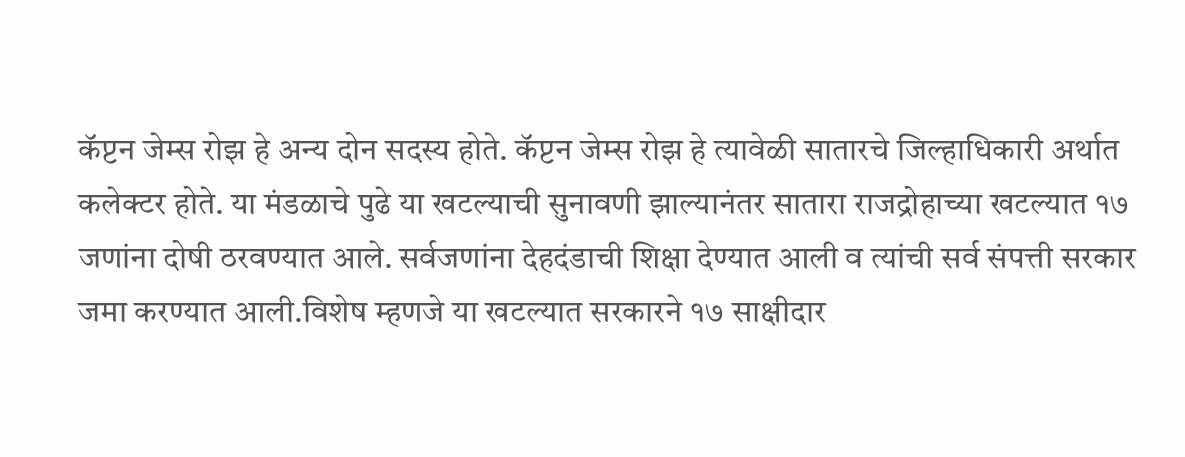कॅप्टन जेम्स रोझ हे अन्य दोन सदस्य होते. कॅप्टन जेम्स रोझ हे त्यावेळी सातारचे जिल्हाधिकारी अर्थात कलेक्टर होते. या मंडळाचे पुढे या खटल्याची सुनावणी झाल्यानंतर सातारा राजद्रोहाच्या खटल्यात १७ जणांना दोषी ठरवण्यात आले. सर्वजणांना देहदंडाची शिक्षा देण्यात आली व त्यांची सर्व संपत्ती सरकार जमा करण्यात आली.विशेष म्हणजे या खटल्यात सरकारने १७ साक्षीदार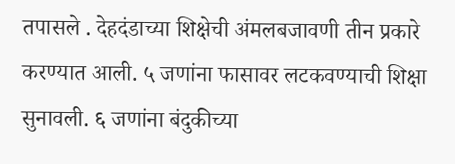तपासले . देहदंडाच्या शिक्षेची अंमलबजावणी तीन प्रकारे करण्यात आली. ५ जणांना फासावर लटकवण्याची शिक्षा सुनावली. ६ जणांना बंदुकीच्या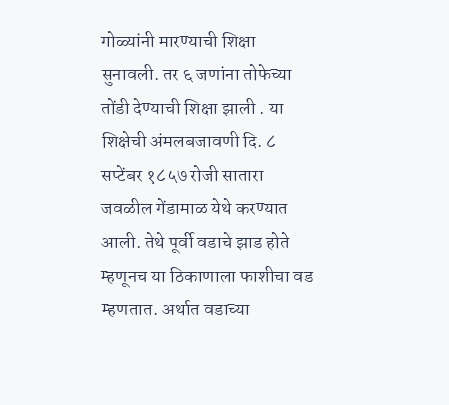गोळ्यांनी मारण्याची शिक्षा सुनावली. तर ६ जणांना तोफेच्या तोंडी देण्याची शिक्षा झाली . या शिक्षेची अंमलबजावणी दि. ८ सप्टेंबर १८५७ रोजी सातारा जवळील गेंडामाळ येथे करण्यात आली. तेथे पूर्वी वडाचे झाड होते म्हणूनच या ठिकाणाला फाशीचा वड म्हणतात. अर्थात वडाच्या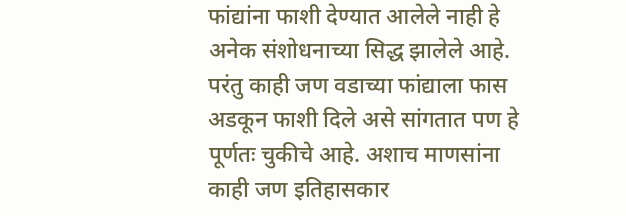फांद्यांना फाशी देण्यात आलेले नाही हे अनेक संशोधनाच्या सिद्ध झालेले आहे. परंतु काही जण वडाच्या फांद्याला फास अडकून फाशी दिले असे सांगतात पण हे पूर्णतः चुकीचे आहे. अशाच माणसांना काही जण इतिहासकार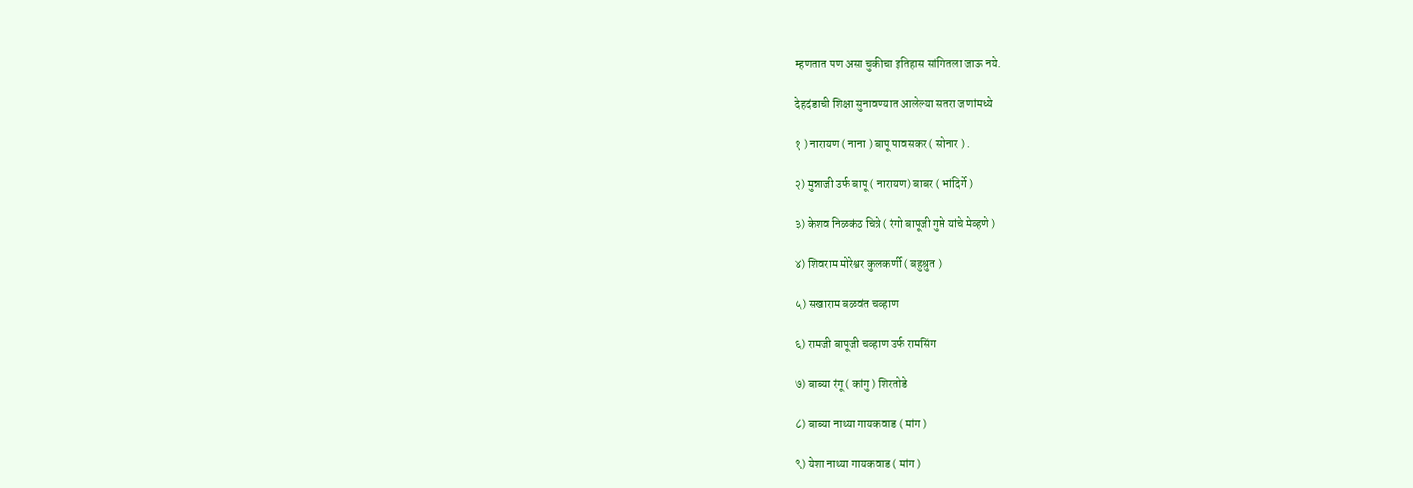म्हणतात पण असा चुकीचा इतिहास सांगितला जाऊ नये.

देहदंडाची शिक्षा सुनावण्यात आलेल्या सतरा जणांमध्ये

१ ) नारायण ( नाना ) बापू पावसकर ( सोनार ) .

२) मुन्नाजी उर्फ बापू ( नारायण) बाबर ( भांदिर्गे )

३) केशव निळकंठ चित्रे ( रंगो बापूजी गुप्ते यांचे मेव्हणे )

४) शिवराम मोरेश्वर कुलकर्णी ( बहुश्रुत )

५) सखाराम बळवंत चव्हाण

६) रामजी बापूजी चव्हाण उर्फ रामसिंग

७) बाब्या रंगू ( कांगु ) शिरतोडे

८) बाब्या नाथ्या गायकवाड ( मांग )

९) येशा नाथ्या गायकवाड ( मांग )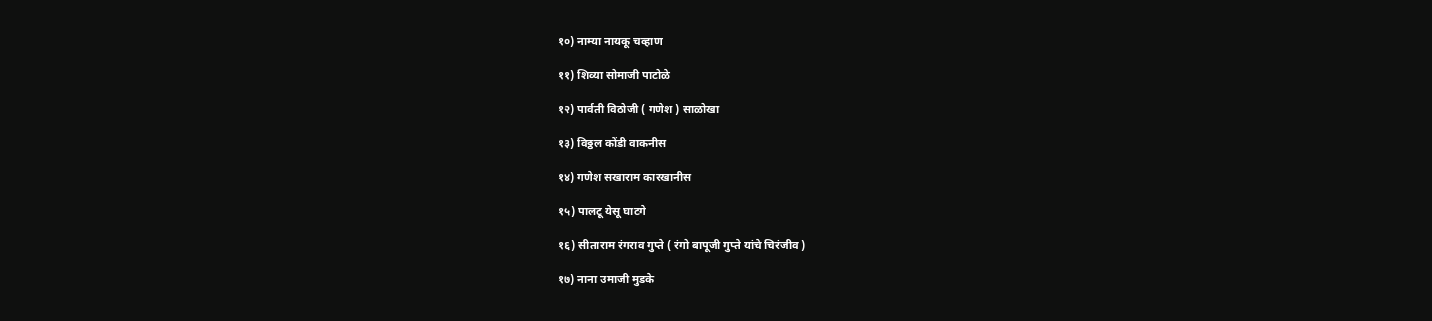१०) नाम्या नायकू चव्हाण

११) शिव्या सोमाजी पाटोळे

१२) पार्वती विठोजी ( गणेश ) साळोखा

१३) विठ्ठल कोंडी वाकनीस

१४) गणेश सखाराम कारखानीस

१५) पालटू येसू घाटगे

१६) सीताराम रंगराव गुप्ते ( रंगो बापूजी गुप्ते यांचे चिरंजीव )

१७) नाना उमाजी मुडके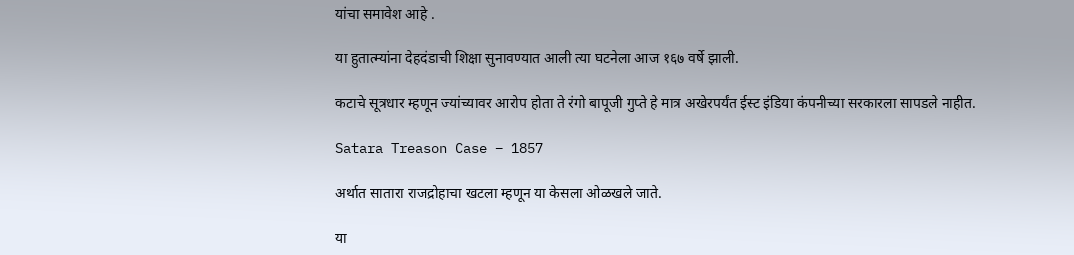यांचा समावेश आहे .

या हुतात्म्यांना देहदंडाची शिक्षा सुनावण्यात आली त्या घटनेला आज १६७ वर्षे झाली.

कटाचे सूत्रधार म्हणून ज्यांच्यावर आरोप होता ते रंगो बापूजी गुप्ते हे मात्र अखेरपर्यंत ईस्ट इंडिया कंपनीच्या सरकारला सापडले नाहीत.

Satara Treason Case – 1857

अर्थात सातारा राजद्रोहाचा खटला म्हणून या केसला ओळखले जाते.

या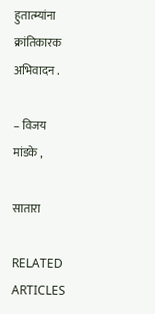हुतात्म्यांना क्रांतिकारक अभिवादन .

– विजय मांडके ,

सातारा

RELATED ARTICLES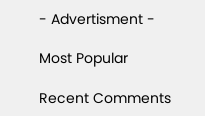- Advertisment -

Most Popular

Recent Comments